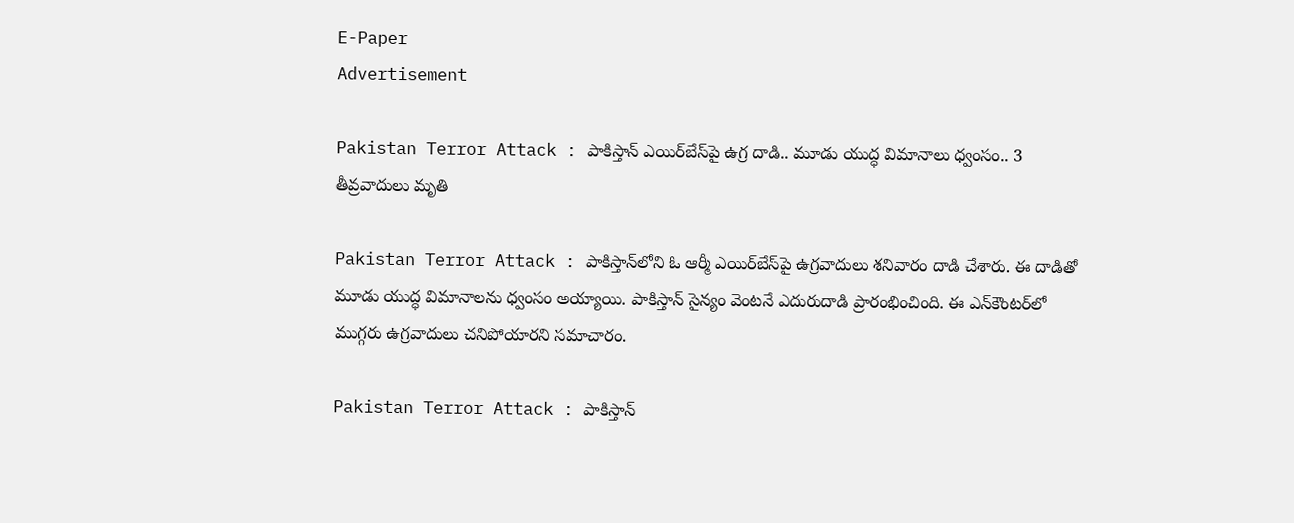E-Paper
Advertisement

Pakistan Terror Attack : పాకిస్తాన్ ఎయిర్‌బేస్‌పై ఉగ్ర దాడి.. మూడు యుద్ధ విమానాలు ధ్వంసం.. 3 తీవ్రవాదులు మృతి

Pakistan Terror Attack : పాకిస్తాన్‌లోని ఓ ఆర్మీ ఎయిర్‌బేస్‌పై ఉగ్రవాదులు శనివారం దాడి చేశారు. ఈ దాడితో మూడు యుద్ధ విమానాలను ధ్వంసం అయ్యాయి. పాకిస్తాన్ సైన్యం వెంటనే ఎదురుదాడి ప్రారంభించింది. ఈ ఎన్‌కౌంటర్‌లో ముగ్గరు ఉగ్రవాదులు చనిపోయారని సమాచారం.

Pakistan Terror Attack : పాకిస్తాన్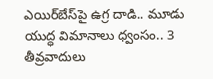ఎయిర్‌బేస్‌పై ఉగ్ర దాడి.. మూడు యుద్ధ విమానాలు ధ్వంసం.. 3 తీవ్రవాదులు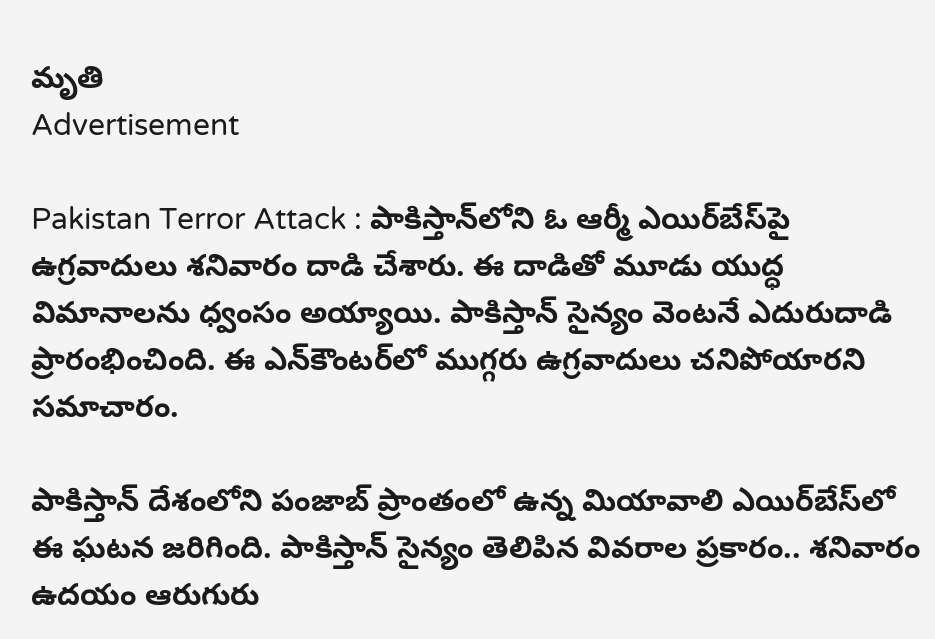మృతి
Advertisement

Pakistan Terror Attack : పాకిస్తాన్‌లోని ఓ ఆర్మీ ఎయిర్‌బేస్‌పై ఉగ్రవాదులు శనివారం దాడి చేశారు. ఈ దాడితో మూడు యుద్ధ విమానాలను ధ్వంసం అయ్యాయి. పాకిస్తాన్ సైన్యం వెంటనే ఎదురుదాడి ప్రారంభించింది. ఈ ఎన్‌కౌంటర్‌లో ముగ్గరు ఉగ్రవాదులు చనిపోయారని సమాచారం.

పాకిస్తాన్ దేశంలోని పంజాబ్ ప్రాంతంలో ఉన్న మియావాలి ఎయిర్‌బేస్‌లో ఈ ఘటన జరిగింది. పాకిస్తాన్ సైన్యం తెలిపిన వివరాల ప్రకారం.. శనివారం ఉదయం ఆరుగురు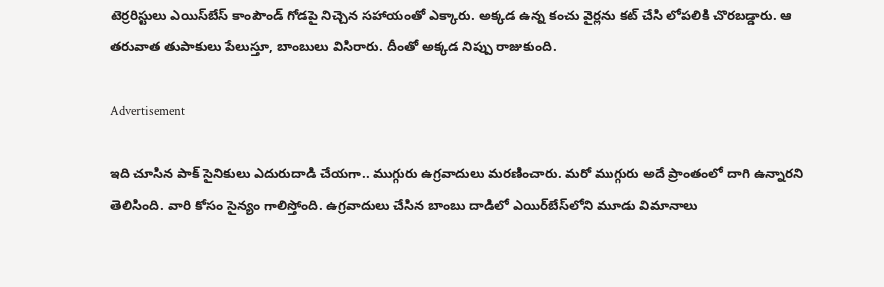టెర్రరిస్టులు ఎయిస్‌బేస్ కాంపౌండ్ గోడపై నిచ్చెన సహాయంతో ఎక్కారు. అక్కడ ఉన్న కంచు వైర్లను కట్ చేసి లోపలికి చొరబడ్డారు. ఆ తరువాత తుపాకులు పేలుస్తూ, బాంబులు విసిరారు. దీంతో అక్కడ నిప్పు రాజుకుంది.

Advertisement

ఇది చూసిన పాక్ సైనికులు ఎదురుదాడి చేయగా.. ముగ్గురు ఉగ్రవాదులు మరణించారు. మరో ముగ్గురు అదే ప్రాంతంలో దాగి ఉన్నారని తెలిసింది. వారి కోసం సైన్యం గాలిస్తోంది. ఉగ్రవాదులు చేసిన బాంబు దాడిలో ఎయిర్‌బేస్‌లోని మూడు విమానాలు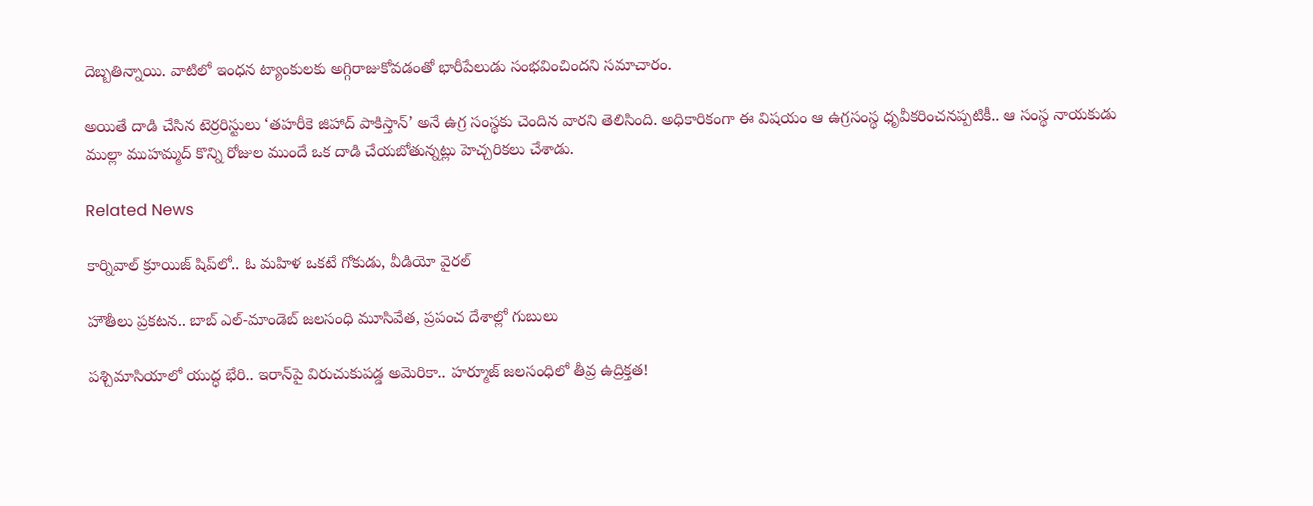దెబ్బతిన్నాయి. వాటిలో ఇంధన ట్యాంకులకు అగ్గిరాజుకోవడంతో భారీపేలుడు సంభవించిందని సమాచారం.

అయితే దాడి చేసిన టెర్రరిస్టులు ‘తహరీకె జిహాద్ పాకిస్తాన్’ అనే ఉగ్ర సంస్థకు చెందిన వారని తెలిసింది. అధికారికంగా ఈ విషయం ఆ ఉగ్రసంస్థ ధృవీకరించనప్పటికీ.. ఆ సంస్థ నాయకుడు ముల్లా ముహమ్మద్ కొన్ని రోజుల ముందే ఒక దాడి చేయబోతున్నట్లు హెచ్చరికలు చేశాడు.

Related News

కార్నివాల్ క్రూయిజ్ షిప్‌లో.. ఓ మహిళ ఒకటే గోకుడు, వీడియో వైరల్

హౌతీలు ప్రకటన.. బాబ్‌ ఎల్‌-మాండెబ్‌ జలసంధి మూసివేత, ప్రపంచ దేశాల్లో గుబులు

పశ్చిమాసియాలో యుద్ధ భేరి.. ఇరాన్‌పై విరుచుకుపడ్డ అమెరికా.. హర్మూజ్ జలసంధిలో తీవ్ర ఉద్రిక్తత!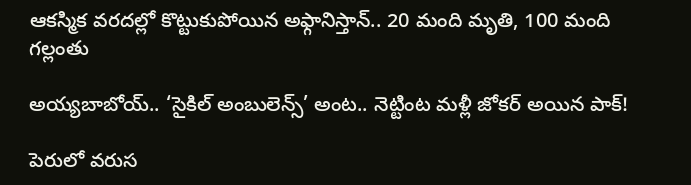ఆకస్మిక వరదల్లో కొట్టుకుపోయిన అఫ్గానిస్తాన్‌.. 20 మంది మృతి, 100 మంది గల్లంతు

అయ్యబాబోయ్.. ‘సైకిల్ అంబులెన్స్’ అంట.. నెట్టింట మళ్లీ జోకర్ అయిన పాక్!

పెరులో వరుస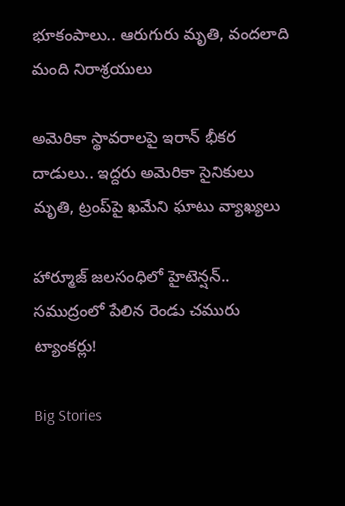భూకంపాలు.. ఆరుగురు మృతి, వందలాది మంది నిరాశ్రయులు

అమెరికా స్థావరాలపై ఇరాన్ భీకర దాడులు.. ఇద్దరు అమెరికా సైనికులు మృతి, ట్రంప్‌పై ఖమేని ఘాటు వ్యాఖ్యలు

హార్మూజ్ జలసంధిలో హైటెన్షన్.. సముద్రంలో పేలిన రెండు చమురు ట్యాంకర్లు!

Big Stories